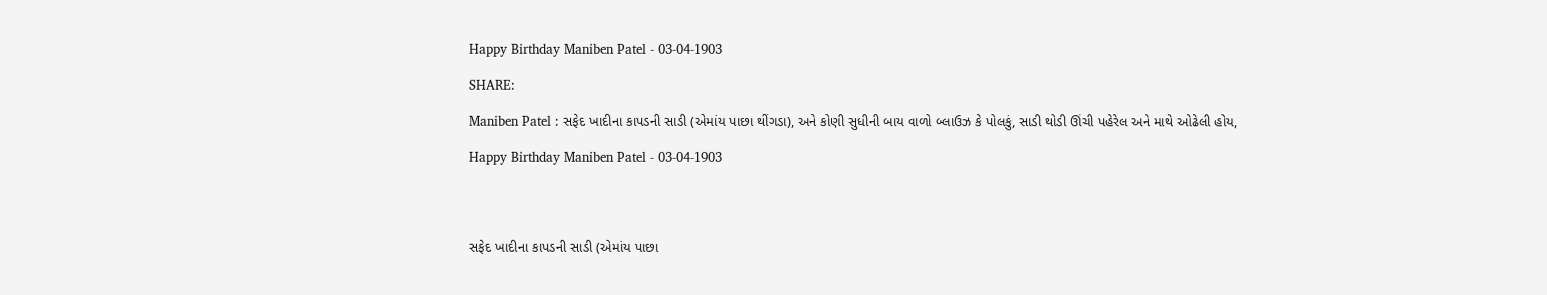Happy Birthday Maniben Patel - 03-04-1903

SHARE:

Maniben Patel : સફેદ ખાદીના કાપડની સાડી (એમાંય પાછા થીંગડા), અને કોણી સુધીની બાય વાળો બ્લાઉઝ કે પોલકું, સાડી થોડી ઊંચી પહેરેલ અને માથે ઓઢેલી હોય,

Happy Birthday Maniben Patel - 03-04-1903




સફેદ ખાદીના કાપડની સાડી (એમાંય પાછા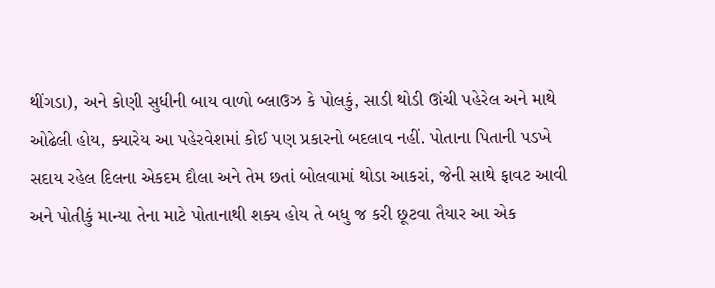થીંગડા), અને કોણી સુધીની બાય વાળો બ્લાઉઝ કે પોલકું, સાડી થોડી ઊંચી પહેરેલ અને માથે ઓઢેલી હોય, ક્યારેય આ પહેરવેશમાં કોઈ પણ પ્રકારનો બદલાવ નહીં. પોતાના પિતાની પડખે સદાય રહેલ દિલના એકદમ દૌલા અને તેમ છતાં બોલવામાં થોડા આકરાં, જેની સાથે ફાવટ આવી અને પોતીકું માન્યા તેના માટે પોતાનાથી શક્ય હોય તે બધુ જ કરી છૂટવા તૈયાર આ એક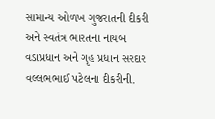સામાન્ય ઓળખ ગુજરાતની દીકરી અને સ્વતંત્ર ભારતના નાયબ વડાપ્રધાન અને ગૃહ પ્રધાન સરદાર વલ્લભભાઈ પટેલના દીકરીની.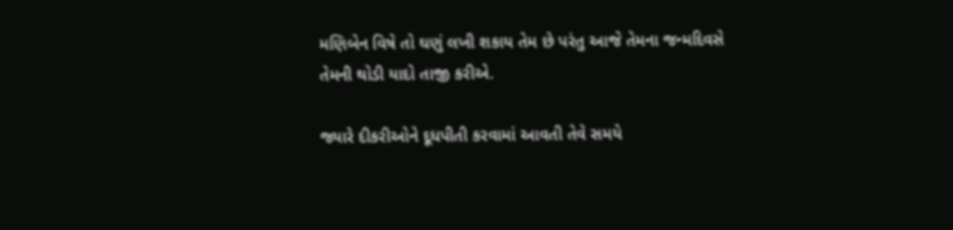મણિબેન વિષે તો ઘણું લખી શકાય તેમ છે પરંતુ આજે તેમના જન્મદિવસે તેમની થોડી યાદો તાજી કરીએ.

જ્યારે દીકરીઓને દૂધપીતી કરવામાં આવતી તેવે સમયે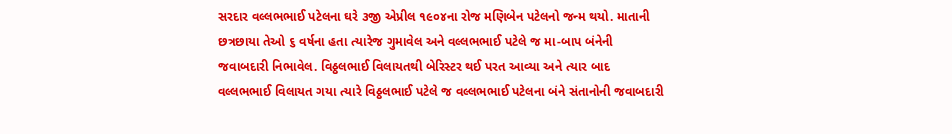સરદાર વલ્લભભાઈ પટેલના ઘરે ૩જી એપ્રીલ ૧૯૦૪ના રોજ મણિબેન પટેલનો જન્મ થયો. માતાની છત્રછાયા તેઓ ૬ વર્ષના હતા ત્યારેજ ગુમાવેલ અને વલ્લભભાઈ પટેલે જ મા-બાપ બંનેની જવાબદારી નિભાવેલ. વિઠ્ઠલભાઈ વિલાયતથી બેરિસ્ટર થઈ પરત આવ્યા અને ત્યાર બાદ વલ્લભભાઈ વિલાયત ગયા ત્યારે વિઠ્ઠલભાઈ પટેલે જ વલ્લભભાઈ પટેલના બંને સંતાનોની જવાબદારી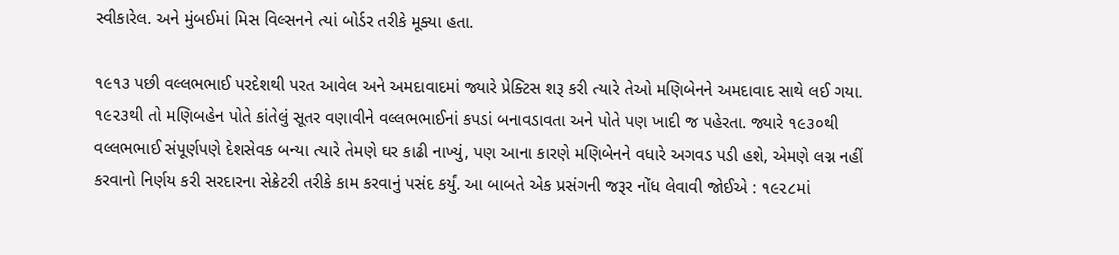સ્વીકારેલ. અને મુંબઈમાં મિસ વિલ્સનને ત્યાં બોર્ડર તરીકે મૂક્યા હતા.

૧૯૧૩ પછી વલ્લભભાઈ પરદેશથી પરત આવેલ અને અમદાવાદમાં જ્યારે પ્રેક્ટિસ શરૂ કરી ત્યારે તેઓ મણિબેનને અમદાવાદ સાથે લઈ ગયા. ૧૯૨૩થી તો મણિબહેન પોતે કાંતેલું સૂતર વણાવીને વલ્લભભાઈનાં કપડાં બનાવડાવતા અને પોતે પણ ખાદી જ પહેરતા. જ્યારે ૧૯૩૦થી વલ્લભભાઈ સંપૂર્ણપણે દેશસેવક બન્યા ત્યારે તેમણે ઘર કાઢી નાખ્યું, પણ આના કારણે મણિબેનને વધારે અગવડ પડી હશે, એમણે લગ્ન નહીં કરવાનો નિર્ણય કરી સરદારના સેક્રેટરી તરીકે કામ કરવાનું પસંદ કર્યું. આ બાબતે એક પ્રસંગની જરૂર નોંધ લેવાવી જોઈએ : ૧૯૨૮માં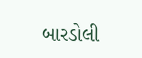બારડોલી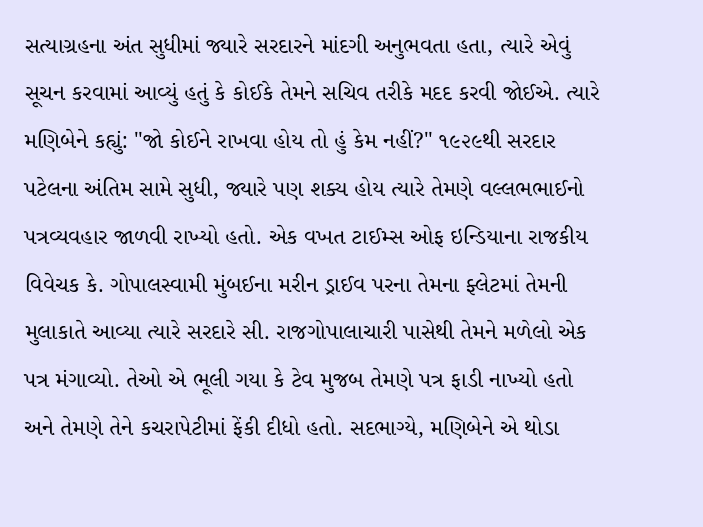સત્યાગ્રહના અંત સુધીમાં જ્યારે સરદારને માંદગી અનુભવતા હતા, ત્યારે એવું સૂચન કરવામાં આવ્યું હતું કે કોઈકે તેમને સચિવ તરીકે મદદ કરવી જોઈએ. ત્યારે મણિબેને કહ્યું: "જો કોઈને રાખવા હોય તો હું કેમ નહીં?" ૧૯૨૯થી સરદાર પટેલના અંતિમ સામે સુધી, જ્યારે પણ શક્ય હોય ત્યારે તેમણે વલ્લભભાઈનો પત્રવ્યવહાર જાળવી રાખ્યો હતો. એક વખત ટાઈમ્સ ઓફ ઇન્ડિયાના રાજકીય વિવેચક કે. ગોપાલસ્વામી મુંબઈના મરીન ડ્રાઈવ પરના તેમના ફ્લેટમાં તેમની મુલાકાતે આવ્યા ત્યારે સરદારે સી. રાજગોપાલાચારી પાસેથી તેમને મળેલો એક પત્ર મંગાવ્યો. તેઓ એ ભૂલી ગયા કે ટેવ મુજબ તેમણે પત્ર ફાડી નાખ્યો હતો અને તેમણે તેને કચરાપેટીમાં ફેંકી દીધો હતો. સદભાગ્યે, મણિબેને એ થોડા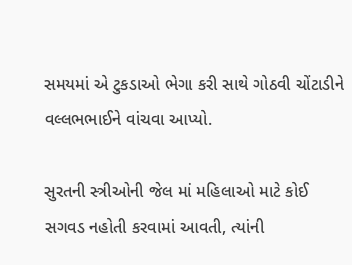સમયમાં એ ટુકડાઓ ભેગા કરી સાથે ગોઠવી ચોંટાડીને વલ્લભભાઈને વાંચવા આપ્યો.

સુરતની સ્ત્રીઓની જેલ માં મહિલાઓ માટે કોઈ સગવડ નહોતી કરવામાં આવતી, ત્યાંની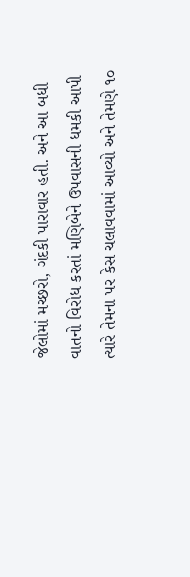જેલોમાં મચ્છરો, ગંદકી પારાવાર હતી. અને આ બધી વાતનો વિરોધ કરતાં મણિબેને ઉપવાસની ધમકી આપી ત્યારે તેમના પર કેસ ચલાવવામાં આવ્યો અને તેમણે ૧૦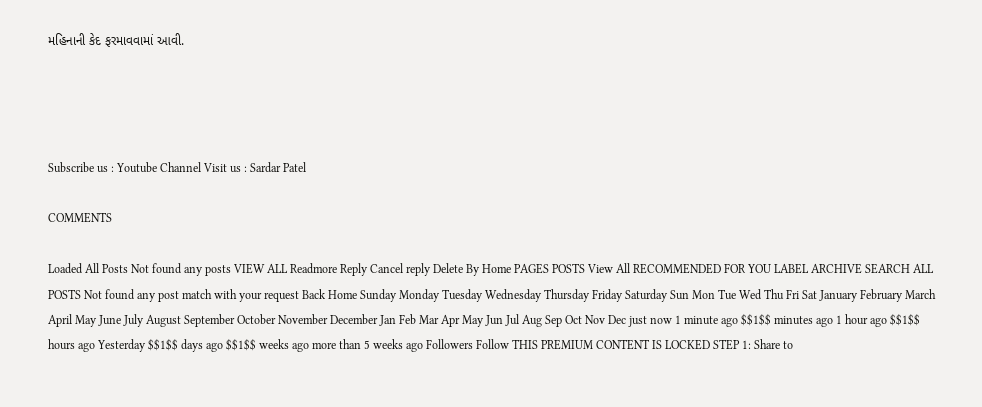મહિનાની કેદ ફરમાવવામાં આવી.




Subscribe us : Youtube Channel Visit us : Sardar Patel

COMMENTS

Loaded All Posts Not found any posts VIEW ALL Readmore Reply Cancel reply Delete By Home PAGES POSTS View All RECOMMENDED FOR YOU LABEL ARCHIVE SEARCH ALL POSTS Not found any post match with your request Back Home Sunday Monday Tuesday Wednesday Thursday Friday Saturday Sun Mon Tue Wed Thu Fri Sat January February March April May June July August September October November December Jan Feb Mar Apr May Jun Jul Aug Sep Oct Nov Dec just now 1 minute ago $$1$$ minutes ago 1 hour ago $$1$$ hours ago Yesterday $$1$$ days ago $$1$$ weeks ago more than 5 weeks ago Followers Follow THIS PREMIUM CONTENT IS LOCKED STEP 1: Share to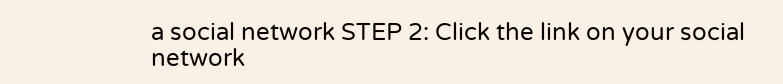a social network STEP 2: Click the link on your social network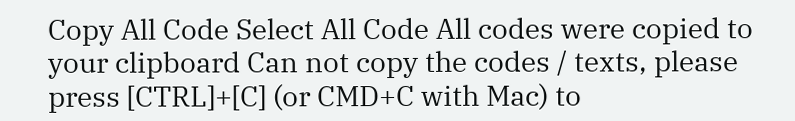Copy All Code Select All Code All codes were copied to your clipboard Can not copy the codes / texts, please press [CTRL]+[C] (or CMD+C with Mac) to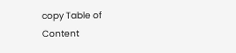copy Table of Content